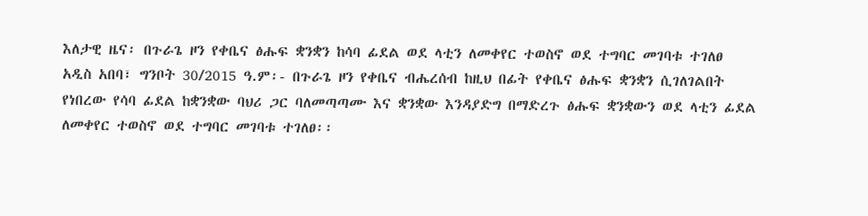እለታዊ ዜና፡ በጉራጌ ዞን የቀቤና ፅሑፍ ቋንቋን ከሳባ ፊደል ወደ ላቲን ለመቀየር ተወስኖ ወደ ተግባር መገባቱ ተገለፀ
አዲስ አበባ፣ ግንቦት 30/2015 ዓ.ም፡- በጉራጌ ዞን የቀቤና ብሔረሰብ ከዚህ በፊት የቀቤና ፅሑፍ ቋንቋን ሲገለገልበት የነበረው የሳባ ፊደል ከቋንቋው ባህሪ ጋር ባለመጣጣሙ እና ቋንቋው እንዳያድግ በማድረጉ ፅሑፍ ቋንቋውን ወደ ላቲን ፊደል ለመቀየር ተወስኖ ወደ ተግባር መገባቱ ተገለፀ፡፡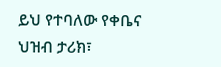ይህ የተባለው የቀቤና ህዝብ ታሪክ፣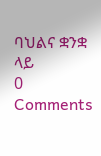ባህልና ቋንቋ ላይ
0 Comments